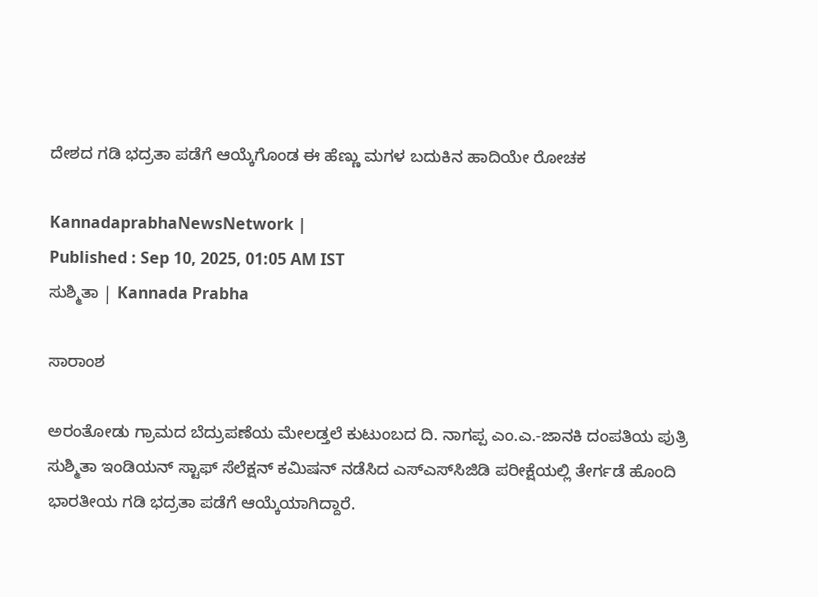ದೇಶದ ಗಡಿ ಭದ್ರತಾ ಪಡೆಗೆ ಆಯ್ಕೆಗೊಂಡ ಈ ಹೆಣ್ಣು ಮಗಳ ಬದುಕಿನ ಹಾದಿಯೇ ರೋಚಕ

KannadaprabhaNewsNetwork |
Published : Sep 10, 2025, 01:05 AM IST
ಸುಶ್ಮಿತಾ | Kannada Prabha

ಸಾರಾಂಶ

ಅರಂತೋಡು ಗ್ರಾಮದ ಬೆದ್ರುಪಣೆಯ ಮೇಲಡ್ತಲೆ ಕುಟುಂಬದ ದಿ. ನಾಗಪ್ಪ ಎಂ.ಎ.-ಜಾನಕಿ ದಂಪತಿಯ ಪುತ್ರಿ ಸುಶ್ಮಿತಾ ಇಂಡಿಯನ್ ಸ್ಟಾಫ್ ಸೆಲೆಕ್ಷನ್ ಕಮಿಷನ್ ನಡೆಸಿದ ಎಸ್‌ಎಸ್‌ಸಿಜಿಡಿ ಪರೀಕ್ಷೆಯಲ್ಲಿ ತೇರ್ಗಡೆ ಹೊಂದಿ ಭಾರತೀಯ ಗಡಿ ಭದ್ರತಾ ಪಡೆಗೆ ಆಯ್ಕೆಯಾಗಿದ್ದಾರೆ.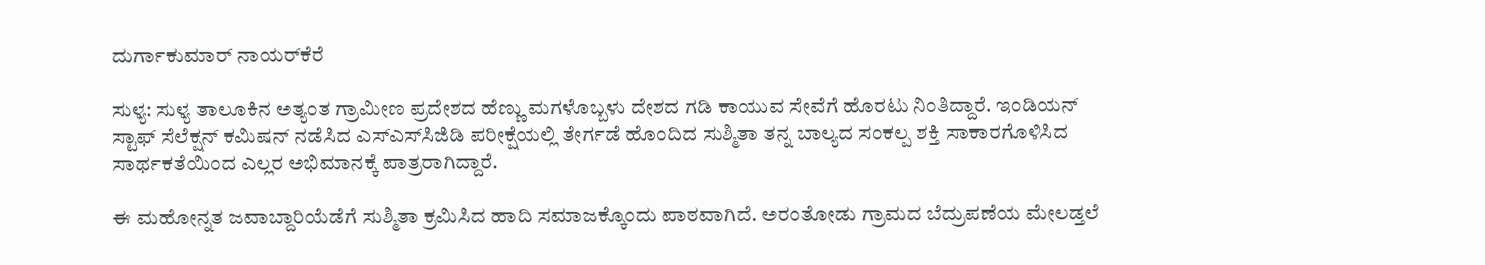ದುರ್ಗಾಕುಮಾರ್ ನಾಯರ್‌ಕೆರೆ

ಸುಳ್ಯ: ಸುಳ್ಯ ತಾಲೂಕಿನ ಅತ್ಯಂತ ಗ್ರಾಮೀಣ ಪ್ರದೇಶದ ಹೆಣ್ಣು ಮಗಳೊಬ್ಬಳು ದೇಶದ ಗಡಿ ಕಾಯುವ ಸೇವೆಗೆ ಹೊರಟು ನಿಂತಿದ್ದಾರೆ. ಇಂಡಿಯನ್ ಸ್ಟಾಫ್ ಸೆಲೆಕ್ಷನ್ ಕಮಿಷನ್ ನಡೆಸಿದ ಎಸ್‌ಎಸ್‌ಸಿಜಿಡಿ ಪರೀಕ್ಷೆಯಲ್ಲಿ ತೇರ್ಗಡೆ ಹೊಂದಿದ ಸುಶ್ಮಿತಾ ತನ್ನ ಬಾಲ್ಯದ ಸಂಕಲ್ಪ ಶಕ್ತಿ ಸಾಕಾರಗೊಳಿಸಿದ ಸಾರ್ಥಕತೆಯಿಂದ ಎಲ್ಲರ ಅಭಿಮಾನಕ್ಕೆ ಪಾತ್ರರಾಗಿದ್ದಾರೆ.

ಈ ಮಹೋನ್ನತ ಜವಾಬ್ದಾರಿಯೆಡೆಗೆ ಸುಶ್ಮಿತಾ ಕ್ರಮಿಸಿದ ಹಾದಿ ಸಮಾಜಕ್ಕೊಂದು ಪಾಠವಾಗಿದೆ. ಅರಂತೋಡು ಗ್ರಾಮದ ಬೆದ್ರುಪಣೆಯ ಮೇಲಡ್ತಲೆ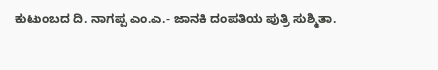ಕುಟುಂಬದ ದಿ. ನಾಗಪ್ಪ ಎಂ.ಎ.- ಜಾನಕಿ ದಂಪತಿಯ ಪುತ್ರಿ ಸುಶ್ಮಿತಾ.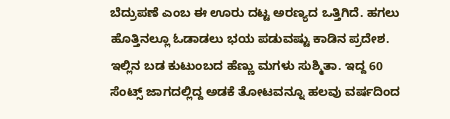ಬೆದ್ರುಪಣೆ ಎಂಬ ಈ ಊರು ದಟ್ಟ ಅರಣ್ಯದ ಒತ್ತಿಗಿದೆ. ಹಗಲು ಹೊತ್ತಿನಲ್ಲೂ ಓಡಾಡಲು ಭಯ ಪಡುವಷ್ಟು ಕಾಡಿನ ಪ್ರದೇಶ. ಇಲ್ಲಿನ ಬಡ ಕುಟುಂಬದ ಹೆಣ್ಣು ಮಗಳು ಸುಶ್ಮಿತಾ. ಇದ್ದ 60 ಸೆಂಟ್ಸ್ ಜಾಗದಲ್ಲಿದ್ದ ಅಡಕೆ ತೋಟವನ್ನೂ ಹಲವು ವರ್ಷದಿಂದ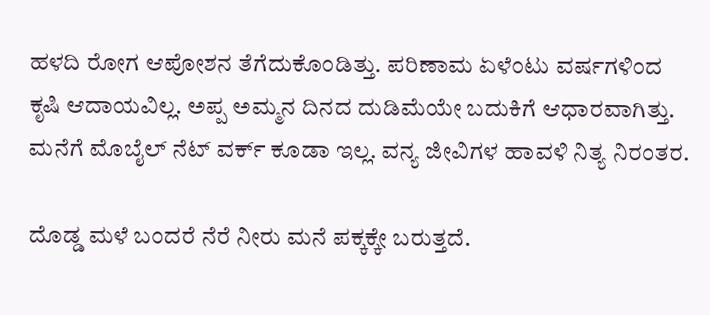ಹಳದಿ ರೋಗ ಆಪೋಶನ ತೆಗೆದುಕೊಂಡಿತ್ತು. ಪರಿಣಾಮ ಏಳೆಂಟು ವರ್ಷಗಳಿಂದ ಕೃಷಿ ಆದಾಯವಿಲ್ಲ. ಅಪ್ಪ ಅಮ್ಮನ ದಿನದ ದುಡಿಮೆಯೇ ಬದುಕಿಗೆ ಆಧಾರವಾಗಿತ್ತು. ಮನೆಗೆ ಮೊಬೈಲ್ ನೆಟ್ ವರ್ಕ್ ಕೂಡಾ ಇಲ್ಲ. ವನ್ಯ ಜೀವಿಗಳ ಹಾವಳಿ ನಿತ್ಯ ನಿರಂತರ.

ದೊಡ್ಡ ಮಳೆ ಬಂದರೆ ನೆರೆ ನೀರು ಮನೆ ಪಕ್ಕಕ್ಕೇ ಬರುತ್ತದೆ.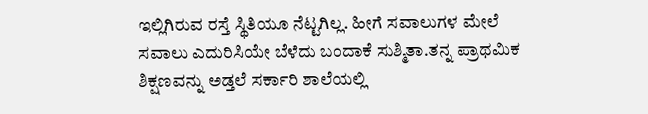ಇಲ್ಲಿಗಿರುವ ರಸ್ತೆ ಸ್ಥಿತಿಯೂ ನೆಟ್ಟಗಿಲ್ಲ. ಹೀಗೆ ಸವಾಲುಗಳ ಮೇಲೆ ಸವಾಲು ಎದುರಿಸಿಯೇ ಬೆಳೆದು ಬಂದಾಕೆ ಸುಶ್ಮಿತಾ.ತನ್ನ ಪ್ರಾಥಮಿಕ ಶಿಕ್ಷಣವನ್ನು ಅಡ್ತಲೆ ಸರ್ಕಾರಿ ಶಾಲೆಯಲ್ಲಿ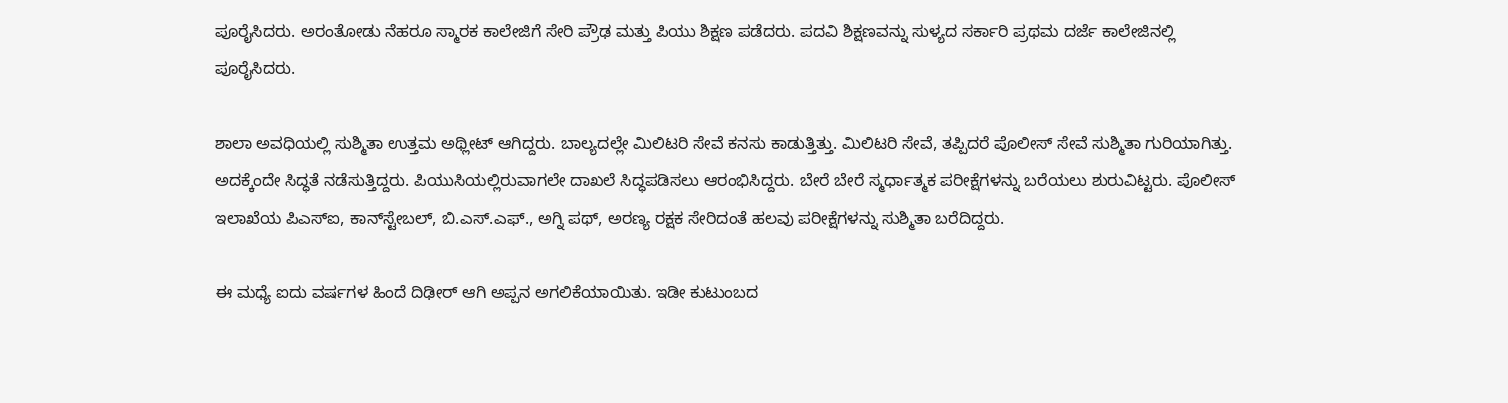ಪೂರೈಸಿದರು. ಅರಂತೋಡು ನೆಹರೂ ಸ್ಮಾರಕ ಕಾಲೇಜಿಗೆ ಸೇರಿ ಪ್ರೌಢ ಮತ್ತು ಪಿಯು ಶಿಕ್ಷಣ ಪಡೆದರು. ಪದವಿ ಶಿಕ್ಷಣವನ್ನು ಸುಳ್ಯದ ಸರ್ಕಾರಿ ಪ್ರಥಮ ದರ್ಜೆ ಕಾಲೇಜಿನಲ್ಲಿ ಪೂರೈಸಿದರು.

ಶಾಲಾ ಅವಧಿಯಲ್ಲಿ ಸುಶ್ಮಿತಾ ಉತ್ತಮ ಅಥ್ಲೀಟ್ ಆಗಿದ್ದರು. ಬಾಲ್ಯದಲ್ಲೇ ಮಿಲಿಟರಿ ಸೇವೆ ಕನಸು ಕಾಡುತ್ತಿತ್ತು. ಮಿಲಿಟರಿ ಸೇವೆ, ತಪ್ಪಿದರೆ ಪೊಲೀಸ್ ಸೇವೆ ಸುಶ್ಮಿತಾ ಗುರಿಯಾಗಿತ್ತು. ಅದಕ್ಕೆಂದೇ ಸಿದ್ಧತೆ ನಡೆಸುತ್ತಿದ್ದರು. ಪಿಯುಸಿಯಲ್ಲಿರುವಾಗಲೇ ದಾಖಲೆ ಸಿದ್ಧಪಡಿಸಲು ಆರಂಭಿಸಿದ್ದರು. ಬೇರೆ ಬೇರೆ ಸ್ಮರ್ಧಾತ್ಮಕ ಪರೀಕ್ಷೆಗಳನ್ನು ಬರೆಯಲು ಶುರುವಿಟ್ಟರು. ಪೊಲೀಸ್ ಇಲಾಖೆಯ ಪಿಎಸ್‌ಐ, ಕಾನ್‌ಸ್ಟೇಬಲ್, ಬಿ.ಎಸ್.ಎಫ್., ಅಗ್ನಿ ಪಥ್, ಅರಣ್ಯ ರಕ್ಷಕ ಸೇರಿದಂತೆ ಹಲವು ಪರೀಕ್ಷೆಗಳನ್ನು ಸುಶ್ಮಿತಾ ಬರೆದಿದ್ದರು.

ಈ ಮಧ್ಯೆ ಐದು ವರ್ಷಗಳ ಹಿಂದೆ ದಿಢೀರ್ ಆಗಿ ಅಪ್ಪನ ಅಗಲಿಕೆಯಾಯಿತು. ಇಡೀ ಕುಟುಂಬದ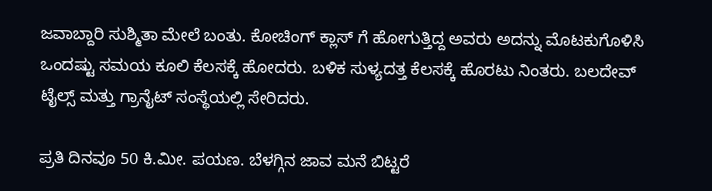ಜವಾಬ್ದಾರಿ ಸುಶ್ಮಿತಾ ಮೇಲೆ ಬಂತು. ಕೋಚಿಂಗ್ ಕ್ಲಾಸ್ ಗೆ ಹೋಗುತ್ತಿದ್ದ ಅವರು ಅದನ್ನು ಮೊಟಕುಗೊಳಿಸಿ ಒಂದಷ್ಟು ಸಮಯ ಕೂಲಿ ಕೆಲಸಕ್ಕೆ ಹೋದರು. ಬಳಿಕ ಸುಳ್ಯದತ್ತ ಕೆಲಸಕ್ಕೆ ಹೊರಟು ನಿಂತರು. ಬಲದೇವ್ ಟೈಲ್ಸ್ ಮತ್ತು ಗ್ರಾನೈಟ್ ಸಂಸ್ಥೆಯಲ್ಲಿ ಸೇರಿದರು.

ಪ್ರತಿ ದಿನವೂ 50 ಕಿ.ಮೀ. ಪಯಣ. ಬೆಳಗ್ಗಿನ ಜಾವ ಮನೆ ಬಿಟ್ಟರೆ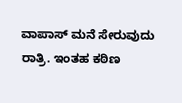ವಾಪಾಸ್ ಮನೆ ಸೇರುವುದು ರಾತ್ರಿ. ಇಂತಹ ಕಠಿಣ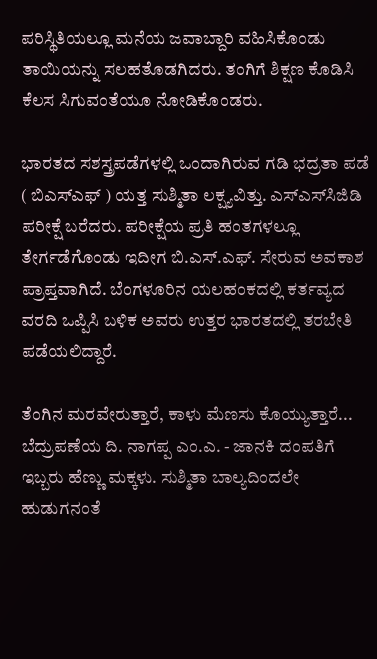ಪರಿಸ್ಥಿತಿಯಲ್ಲೂ ಮನೆಯ ಜವಾಬ್ದಾರಿ ವಹಿಸಿಕೊಂಡು ತಾಯಿಯನ್ನು ಸಲಹತೊಡಗಿದರು. ತಂಗಿಗೆ ಶಿಕ್ಷಣ ಕೊಡಿಸಿ ಕೆಲಸ ಸಿಗುವಂತೆಯೂ ನೋಡಿಕೊಂಡರು.

ಭಾರತದ ಸಶಸ್ತ್ರಪಡೆಗಳಲ್ಲಿ ಒಂದಾಗಿರುವ ಗಡಿ ಭದ್ರತಾ ಪಡೆ ( ಬಿಎಸ್‌ಎಫ್ ) ಯತ್ತ ಸುಶ್ಮಿತಾ ಲಕ್ಷ್ಯವಿತ್ತು. ಎಸ್‌ಎಸ್‌ಸಿಜಿಡಿ ಪರೀಕ್ಷೆ ಬರೆದರು. ಪರೀಕ್ಷೆಯ ಪ್ರತಿ ಹಂತಗಳಲ್ಲೂ ತೇರ್ಗಡೆಗೊಂಡು ಇದೀಗ ಬಿ.ಎಸ್.ಎಫ್. ಸೇರುವ ಅವಕಾಶ ಪ್ರಾಪ್ತವಾಗಿದೆ. ಬೆಂಗಳೂರಿನ ಯಲಹಂಕದಲ್ಲಿ ಕರ್ತವ್ಯದ ವರದಿ ಒಪ್ಪಿಸಿ ಬಳಿಕ ಅವರು ಉತ್ತರ ಭಾರತದಲ್ಲಿ ತರಬೇತಿ ಪಡೆಯಲಿದ್ದಾರೆ.

ತೆಂಗಿನ ಮರವೇರುತ್ತಾರೆ, ಕಾಳು ಮೆಣಸು ಕೊಯ್ಯುತ್ತಾರೆ... ಬೆದ್ರುಪಣೆಯ ದಿ. ನಾಗಪ್ಪ ಎಂ.ಎ. - ಜಾನಕಿ ದಂಪತಿಗೆ ಇಬ್ಬರು ಹೆಣ್ಣು ಮಕ್ಕಳು. ಸುಶ್ಮಿತಾ ಬಾಲ್ಯದಿಂದಲೇ ಹುಡುಗನಂತೆ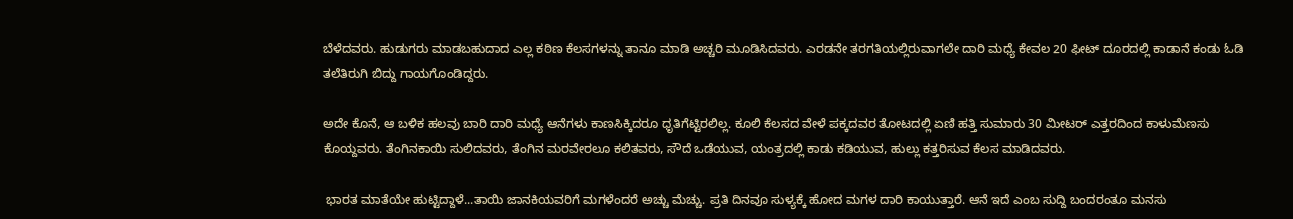ಬೆಳೆದವರು. ಹುಡುಗರು ಮಾಡಬಹುದಾದ ಎಲ್ಲ ಕಠಿಣ ಕೆಲಸಗಳನ್ನು ತಾನೂ ಮಾಡಿ ಅಚ್ಚರಿ ಮೂಡಿಸಿದವರು. ಎರಡನೇ ತರಗತಿಯಲ್ಲಿರುವಾಗಲೇ ದಾರಿ ಮಧ್ಯೆ ಕೇವಲ 20 ಫೀಟ್ ದೂರದಲ್ಲಿ ಕಾಡಾನೆ ಕಂಡು ಓಡಿ ತಲೆತಿರುಗಿ ಬಿದ್ದು ಗಾಯಗೊಂಡಿದ್ದರು.

ಅದೇ ಕೊನೆ, ಆ ಬಳಿಕ ಹಲವು ಬಾರಿ ದಾರಿ ಮಧ್ಯೆ ಆನೆಗಳು ಕಾಣಸಿಕ್ಕಿದರೂ ಧೃತಿಗೆಟ್ಟಿರಲಿಲ್ಲ. ಕೂಲಿ ಕೆಲಸದ ವೇಳೆ ಪಕ್ಕದವರ ತೋಟದಲ್ಲಿ ಏಣಿ ಹತ್ತಿ ಸುಮಾರು 30 ಮೀಟರ್ ಎತ್ತರದಿಂದ ಕಾಳುಮೆಣಸು ಕೊಯ್ದವರು. ತೆಂಗಿನಕಾಯಿ ಸುಲಿದವರು, ತೆಂಗಿನ ಮರವೇರಲೂ ಕಲಿತವರು, ಸೌದೆ ಒಡೆಯುವ, ಯಂತ್ರದಲ್ಲಿ ಕಾಡು ಕಡಿಯುವ, ಹುಲ್ಲು ಕತ್ತರಿಸುವ ಕೆಲಸ ಮಾಡಿದವರು.

 ಭಾರತ ಮಾತೆಯೇ ಹುಟ್ಟಿದ್ದಾಳೆ...ತಾಯಿ ಜಾನಕಿಯವರಿಗೆ ಮಗಳೆಂದರೆ ಅಚ್ಚು ಮೆಚ್ಚು. ಪ್ರತಿ ದಿನವೂ ಸುಳ್ಯಕ್ಕೆ ಹೋದ ಮಗಳ ದಾರಿ ಕಾಯುತ್ತಾರೆ. ಆನೆ ಇದೆ ಎಂಬ ಸುದ್ದಿ ಬಂದರಂತೂ ಮನಸು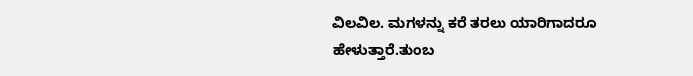ವಿಲವಿಲ. ಮಗಳನ್ನು ಕರೆ ತರಲು ಯಾರಿಗಾದರೂ ಹೇಳುತ್ತಾರೆ.ತುಂಬ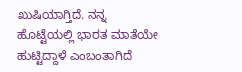ಖುಷಿಯಾಗ್ತಿದೆ. ನನ್ನ ಹೊಟ್ಟೆಯಲ್ಲಿ ಭಾರತ ಮಾತೆಯೇ ಹುಟ್ಟಿದ್ದಾಳೆ ಎಂಬಂತಾಗಿದೆ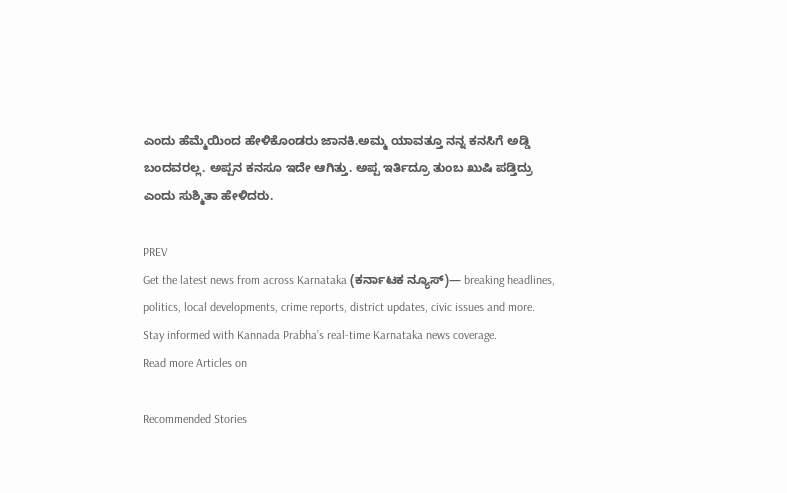ಎಂದು ಹೆಮ್ಮೆಯಿಂದ ಹೇಳಿಕೊಂಡರು ಜಾನಕಿ.ಅಮ್ಮ ಯಾವತ್ತೂ ನನ್ನ ಕನಸಿಗೆ ಅಡ್ಡಿ ಬಂದವರಲ್ಲ. ಅಪ್ಪನ ಕನಸೂ ಇದೇ ಆಗಿತ್ತು. ಅಪ್ಪ ಇರ್ತಿದ್ರೂ ತುಂಬ ಖುಷಿ ಪಡ್ತಿದ್ರು ಎಂದು ಸುಶ್ಮಿತಾ ಹೇಳಿದರು.

PREV
Get the latest news from across Karnataka (ಕರ್ನಾಟಕ ನ್ಯೂಸ್)— breaking headlines, politics, local developments, crime reports, district updates, civic issues and more. Stay informed with Kannada Prabha’s real‑time Karnataka news coverage.
Read more Articles on

Recommended Stories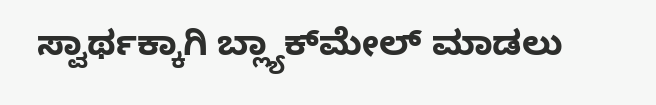ಸ್ವಾರ್ಥಕ್ಕಾಗಿ ಬ್ಲ್ಯಾಕ್‌ಮೇಲ್‌ ಮಾಡಲು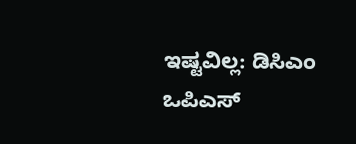ಇಷ್ಟವಿಲ್ಲ: ಡಿಸಿಎಂ
ಒಪಿಎಸ್‌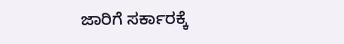ಜಾರಿಗೆ ಸರ್ಕಾರಕ್ಕೆ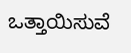ಒತ್ತಾಯಿಸುವೆ